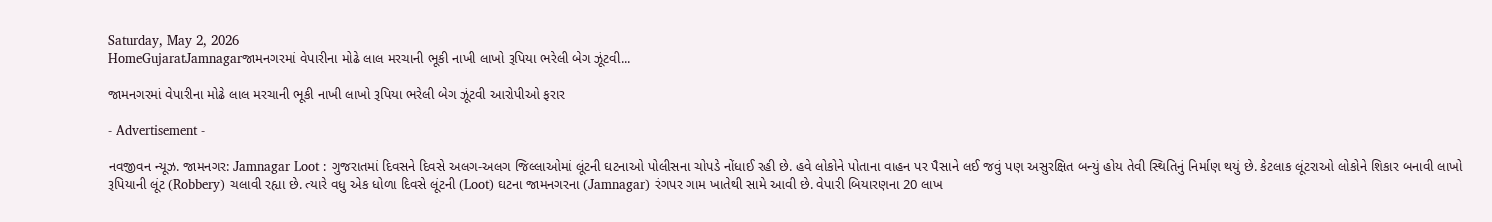Saturday, May 2, 2026
HomeGujaratJamnagarજામનગરમાં વેપારીના મોઢે લાલ મરચાની ભૂકી નાખી લાખો રૂપિયા ભરેલી બેગ ઝૂંટવી...

જામનગરમાં વેપારીના મોઢે લાલ મરચાની ભૂકી નાખી લાખો રૂપિયા ભરેલી બેગ ઝૂંટવી આરોપીઓ ફરાર

- Advertisement -

નવજીવન ન્યૂઝ. જામનગર: Jamnagar Loot : ગુજરાતમાં દિવસને દિવસે અલગ-અલગ જિલ્લાઓમાં લૂંટની ઘટનાઓ પોલીસના ચોપડે નોંધાઈ રહી છે. હવે લોકોને પોતાના વાહન પર પૈસાને લઈ જવું પણ અસુરક્ષિત બન્યું હોય તેવી સ્થિતિનું નિર્માણ થયું છે. કેટલાક લૂંટરાઓ લોકોને શિકાર બનાવી લાખો રૂપિયાની લૂંટ (Robbery) ચલાવી રહ્યા છે. ત્યારે વધુ એક ધોળા દિવસે લૂંટની (Loot) ઘટના જામનગરના (Jamnagar) રંગપર ગામ ખાતેથી સામે આવી છે. વેપારી બિયારણના 20 લાખ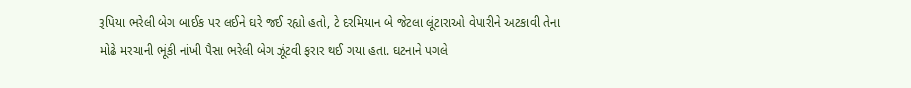રૂપિયા ભરેલી બેગ બાઈક પર લઈને ઘરે જઈ રહ્યો હતો, ટે દરમિયાન બે જેટલા લૂંટારાઓ વેપારીને અટકાવી તેના મોઢે મરચાની ભૂંકી નાંખી પૈસા ભરેલી બેગ ઝૂંટવી ફરાર થઈ ગયા હતા. ઘટનાને પગલે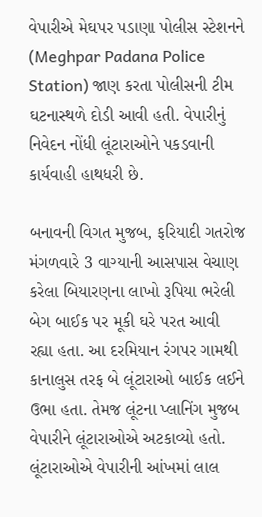વેપારીએ મેઘપર પડાણા પોલીસ સ્ટેશનને (Meghpar Padana Police Station) જાણ કરતા પોલીસની ટીમ ઘટનાસ્થળે દોડી આવી હતી. વેપારીનું નિવેદન નોંધી લૂંટારાઓને પકડવાની કાર્યવાહી હાથધરી છે.

બનાવની વિગત મુજબ, ફરિયાદી ગતરોજ મંગળવારે 3 વાગ્યાની આસપાસ વેચાણ કરેલા બિયારણના લાખો રૂપિયા ભરેલી બેગ બાઈક પર મૂકી ઘરે પરત આવી રહ્યા હતા. આ દરમિયાન રંગપર ગામથી કાનાલુસ તરફ બે લૂંટારાઓ બાઈક લઈને ઉભા હતા. તેમજ લૂંટના પ્લાનિંગ મુજબ વેપારીને લૂંટારાઓએ અટકાવ્યો હતો. લૂંટારાઓએ વેપારીની આંખમાં લાલ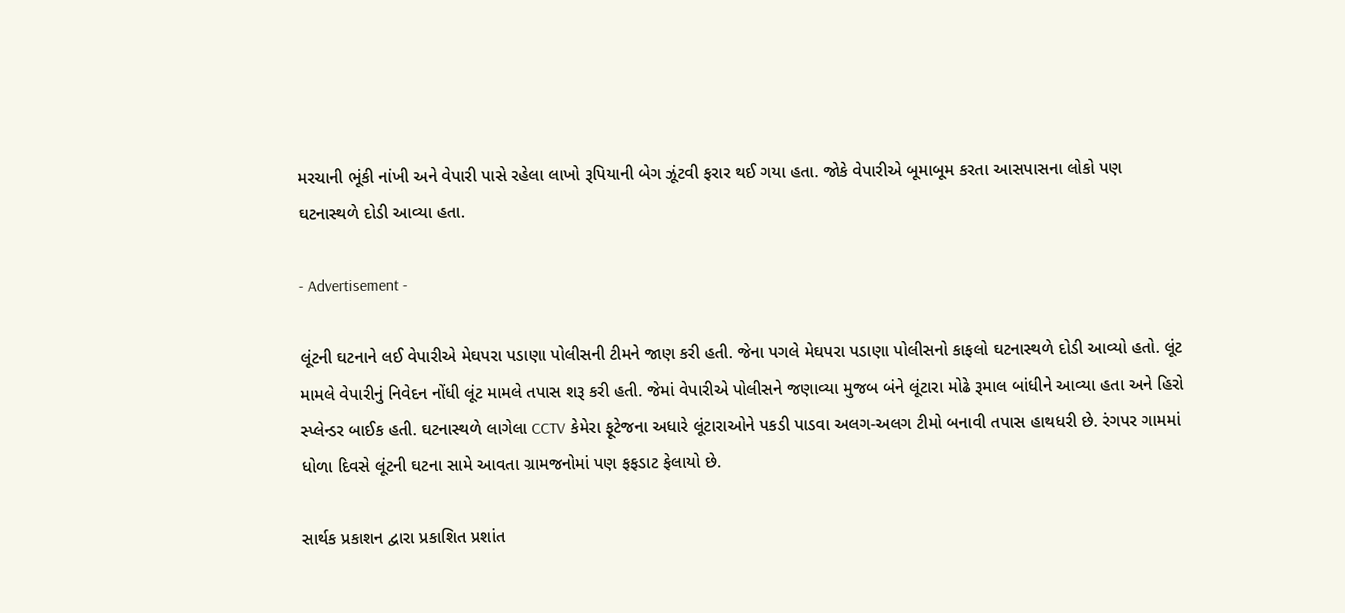મરચાની ભૂંકી નાંખી અને વેપારી પાસે રહેલા લાખો રૂપિયાની બેગ ઝૂંટવી ફરાર થઈ ગયા હતા. જોકે વેપારીએ બૂમાબૂમ કરતા આસપાસના લોકો પણ ઘટનાસ્થળે દોડી આવ્યા હતા.

- Advertisement -

લૂંટની ઘટનાને લઈ વેપારીએ મેઘપરા પડાણા પોલીસની ટીમને જાણ કરી હતી. જેના પગલે મેઘપરા પડાણા પોલીસનો કાફલો ઘટનાસ્થળે દોડી આવ્યો હતો. લૂંટ મામલે વેપારીનું નિવેદન નોંધી લૂંટ મામલે તપાસ શરૂ કરી હતી. જેમાં વેપારીએ પોલીસને જણાવ્યા મુજબ બંને લૂંટારા મોઢે રૂમાલ બાંધીને આવ્યા હતા અને હિરો સ્પ્લેન્ડર બાઈક હતી. ઘટનાસ્થળે લાગેલા CCTV કેમેરા ફૂટેજના અધારે લૂંટારાઓને પકડી પાડવા અલગ-અલગ ટીમો બનાવી તપાસ હાથધરી છે. રંગપર ગામમાં ધોળા દિવસે લૂંટની ઘટના સામે આવતા ગ્રામજનોમાં પણ ફફડાટ ફેલાયો છે.

સાર્થક પ્રકાશન દ્વારા પ્રકાશિત પ્રશાંત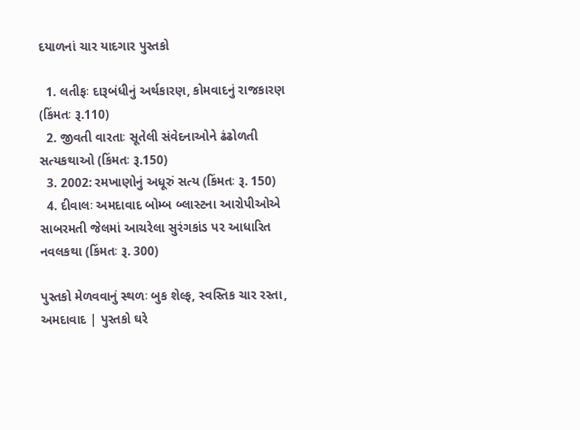દયાળનાં ચાર યાદગાર પુસ્તકો

  1. લતીફઃ દારૂબંધીનું અર્થકારણ, કોમવાદનું રાજકારણ (કિંમતઃ રૂ.110)
  2. જીવતી વારતાઃ સૂતેલી સંવેદનાઓને ઢંઢોળતી સત્યકથાઓ (કિંમતઃ રૂ.150)
  3. 2002: રમખાણોનું અધૂરું સત્ય (કિંમતઃ રૂ. 150)
  4. દીવાલઃ અમદાવાદ બોમ્બ બ્લાસ્ટના આરોપીઓએ સાબરમતી જેલમાં આચરેલા સુરંગકાંડ પર આધારિત નવલકથા (કિંમતઃ રૂ. 300)

પુસ્તકો મેળવવાનું સ્થળઃ બુક શેલ્ફ, સ્વસ્તિક ચાર રસ્તા, અમદાવાદ | પુસ્તકો ઘરે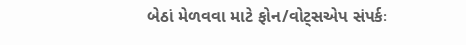બેઠાં મેળવવા માટે ફોન/વોટ્સએપ સંપર્કઃ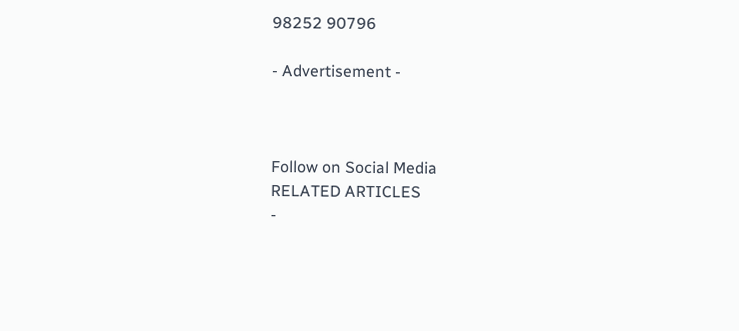98252 90796

- Advertisement -



Follow on Social Media
RELATED ARTICLES
-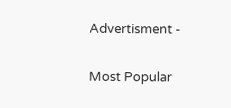Advertisment -

Most Popular